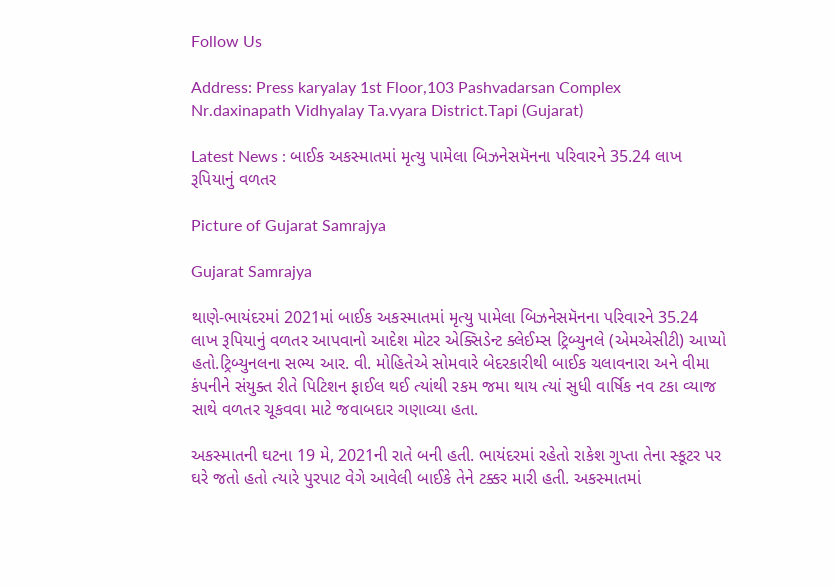Follow Us

Address: Press karyalay 1st Floor,103 Pashvadarsan Complex Nr.daxinapath Vidhyalay Ta.vyara District.Tapi (Gujarat)

Latest News : બાઈક અકસ્માતમાં મૃત્યુ પામેલા બિઝનેસમૅનના પરિવારને 35.24 લાખ રૂપિયાનું વળતર

Picture of Gujarat Samrajya

Gujarat Samrajya

થાણે-ભાયંદરમાં 2021માં બાઈક અકસ્માતમાં મૃત્યુ પામેલા બિઝનેસમૅનના પરિવારને 35.24 લાખ રૂપિયાનું વળતર આપવાનો આદેશ મોટર એક્સિડેન્ટ ક્લેઈમ્સ ટ્રિબ્યુનલે (એમએસીટી) આપ્યો હતો.ટ્રિબ્યુનલના સભ્ય આર. વી. મોહિતેએ સોમવારે બેદરકારીથી બાઈક ચલાવનારા અને વીમા કંપનીને સંયુક્ત રીતે પિટિશન ફાઈલ થઈ ત્યાંથી રકમ જમા થાય ત્યાં સુધી વાર્ષિક નવ ટકા વ્યાજ સાથે વળતર ચૂકવવા માટે જવાબદાર ગણાવ્યા હતા.

અકસ્માતની ઘટના 19 મે, 2021ની રાતે બની હતી. ભાયંદરમાં રહેતો રાકેશ ગુપ્તા તેના સ્કૂટર પર ઘરે જતો હતો ત્યારે પુરપાટ વેગે આવેલી બાઈકે તેને ટક્કર મારી હતી. અકસ્માતમાં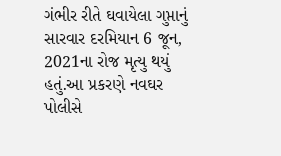ગંભીર રીતે ઘવાયેલા ગુપ્તાનું સારવાર દરમિયાન 6 જૂન, 2021ના રોજ મૃત્યુ થયું હતું.આ પ્રકરણે નવઘર પોલીસે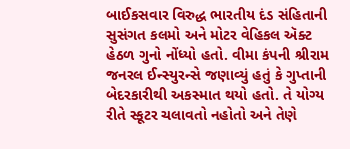બાઈકસવાર વિરુદ્ધ ભારતીય દંડ સંહિતાની સુસંગત કલમો અને મોટર વેહિકલ ઍક્ટ હેઠળ ગુનો નોંધ્યો હતો. વીમા કંપની શ્રીરામ જનરલ ઈન્સ્યુરન્સે જણાવ્યું હતું કે ગુપ્તાની બેદરકારીથી અકસ્માત થયો હતો. તે યોગ્ય રીતે સ્કૂટર ચલાવતો નહોતો અને તેણે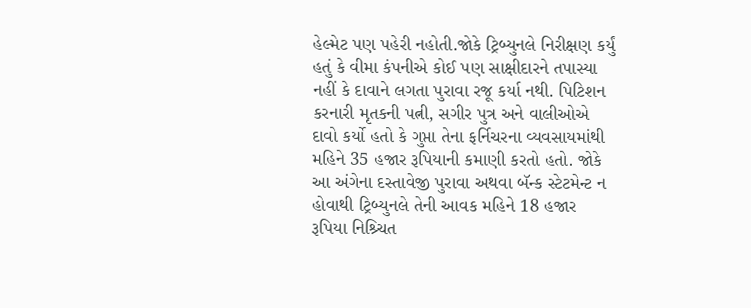હેલ્મેટ પણ પહેરી નહોતી.જોકે ટ્રિબ્યુનલે નિરીક્ષણ કર્યું હતું કે વીમા કંપનીએ કોઈ પણ સાક્ષીદારને તપાસ્યા નહીં કે દાવાને લગતા પુરાવા રજૂ કર્યા નથી. પિટિશન કરનારી મૃતકની પત્ની, સગીર પુત્ર અને વાલીઓએ દાવો કર્યો હતો કે ગુપ્તા તેના ફર્નિચરના વ્યવસાયમાંથી મહિને 35 હજાર રૂપિયાની કમાણી કરતો હતો. જોકે આ અંગેના દસ્તાવેજી પુરાવા અથવા બૅન્ક સ્ટેટમેન્ટ ન હોવાથી ટ્રિબ્યુનલે તેની આવક મહિને 18 હજાર રૂપિયા નિશ્ર્ચિત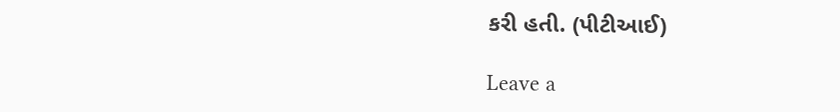કરી હતી. (પીટીઆઈ)

Leave a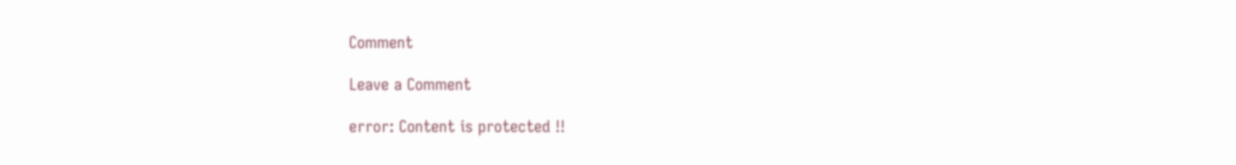Comment

Leave a Comment

error: Content is protected !!